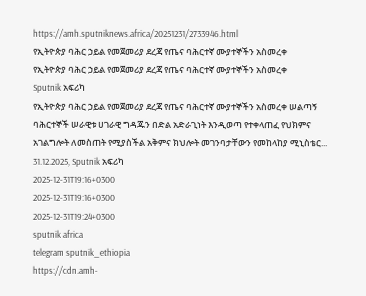https://amh.sputniknews.africa/20251231/2733946.html
የኢትዮጵያ ባሕር ኃይል የመጀመሪያ ደረጃ የጤና ባሕርተኛ ሙያተኞችን አስመረቀ
የኢትዮጵያ ባሕር ኃይል የመጀመሪያ ደረጃ የጤና ባሕርተኛ ሙያተኞችን አስመረቀ
Sputnik አፍሪካ
የኢትዮጵያ ባሕር ኃይል የመጀመሪያ ደረጃ የጤና ባሕርተኛ ሙያተኞችን አስመረቀ ሠልጣኝ ባሕርተኞች ሠራዊቱ ሀገራዊ ግዳጁን በድል አድራጊነት እንዲወጣ የተቀላጠፈ የህክምና አገልግሎት ለመስጠት የሚያስችል አቅምና ክህሎት መገንባታቸውን የመከላከያ ሚኒስቴር... 31.12.2025, Sputnik አፍሪካ
2025-12-31T19:16+0300
2025-12-31T19:16+0300
2025-12-31T19:24+0300
sputnik africa
telegram sputnik_ethiopia
https://cdn.amh-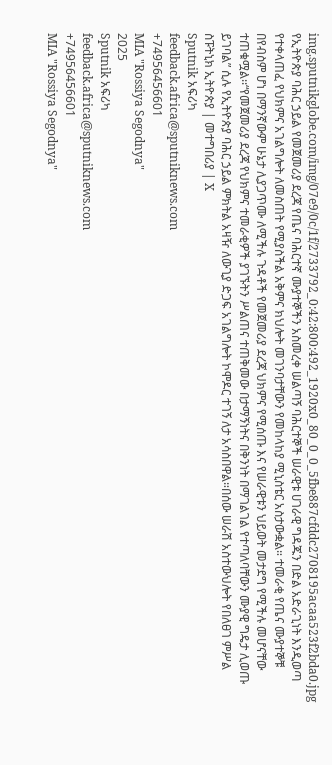img.sputnikglobe.com/img/07e9/0c/1f/2733792_0:42:800:492_1920x0_80_0_0_5fbe887cfddc2708195acaa523f2bda0.jpg
የኢትዮጵያ ባሕር ኃይል የመጀመሪያ ደረጃ የጤና ባሕርተኛ ሙያተኞችን አስመረቀ ሠልጣኝ ባሕርተኞች ሠራዊቱ ሀገራዊ ግዳጁን በድል አድራጊነት እንዲወጣ የተቀላጠፈ የህክምና አገልግሎት ለመስጠት የሚያስችል አቅምና ክህሎት መገንባታቸውን የመከላከያ ሚኒስቴር አስታውቋል። ተመራቂ የጤና ሙያተኞቹ በየብስም ሆነ በማንኛውም ሁኔታ ሊያጋጥሙ ለሚችሉ ጉዳቶች የመጀመሪያ ደረጃ ህክምና የሚሰጡ እና የሠራዊቱን ህይወት መታደግ የሚችሉ መሆናቸው ተጠቁሟል፡፡“የመጀመሪያ ደረጃ የህክምና ተመራቂዎች ያገኙትን ሥልጠና ተጠቅመው በታማኝነትና በቅንነት በማገልገል የተጣለባቸውን ሙያዊ ግዴታ ሊወጡ ይገባል” ሲሉ የኢትዮጵያ ባሕር ኃይል ምክትል አዛዥ ለውጊያ ድጋፍ አገልግሎት ኮሞዶር ተገኝ ለታ አሳስበዋል።በሰው ሠራሽ አስተውህሎት የበለፀገ ምሥል ስፑትኒክ ኢትዮጵያ | መተግበሪያ | X
Sputnik አፍሪካ
feedback.africa@sputniknews.com
+74956456601
MIA "Rossiya Segodnya"
2025
Sputnik አፍሪካ
feedback.africa@sputniknews.com
+74956456601
MIA "Rossiya Segodnya"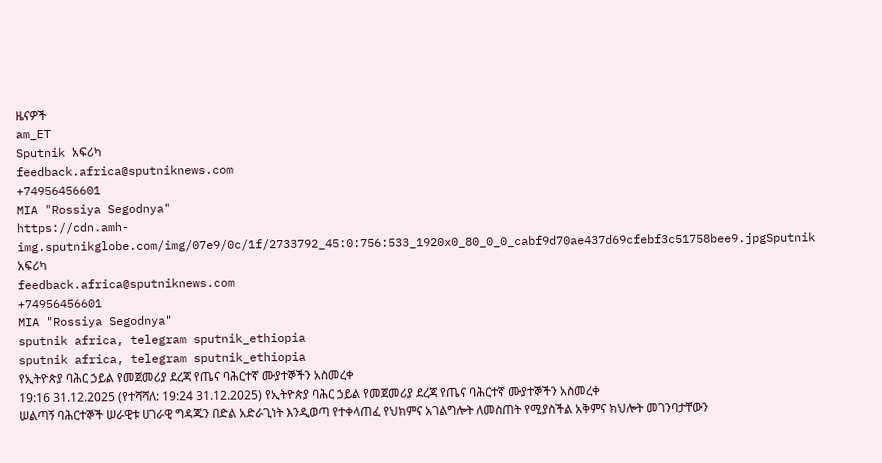ዜናዎች
am_ET
Sputnik አፍሪካ
feedback.africa@sputniknews.com
+74956456601
MIA "Rossiya Segodnya"
https://cdn.amh-img.sputnikglobe.com/img/07e9/0c/1f/2733792_45:0:756:533_1920x0_80_0_0_cabf9d70ae437d69cfebf3c51758bee9.jpgSputnik አፍሪካ
feedback.africa@sputniknews.com
+74956456601
MIA "Rossiya Segodnya"
sputnik africa, telegram sputnik_ethiopia
sputnik africa, telegram sputnik_ethiopia
የኢትዮጵያ ባሕር ኃይል የመጀመሪያ ደረጃ የጤና ባሕርተኛ ሙያተኞችን አስመረቀ
19:16 31.12.2025 (የተሻሻለ: 19:24 31.12.2025) የኢትዮጵያ ባሕር ኃይል የመጀመሪያ ደረጃ የጤና ባሕርተኛ ሙያተኞችን አስመረቀ
ሠልጣኝ ባሕርተኞች ሠራዊቱ ሀገራዊ ግዳጁን በድል አድራጊነት እንዲወጣ የተቀላጠፈ የህክምና አገልግሎት ለመስጠት የሚያስችል አቅምና ክህሎት መገንባታቸውን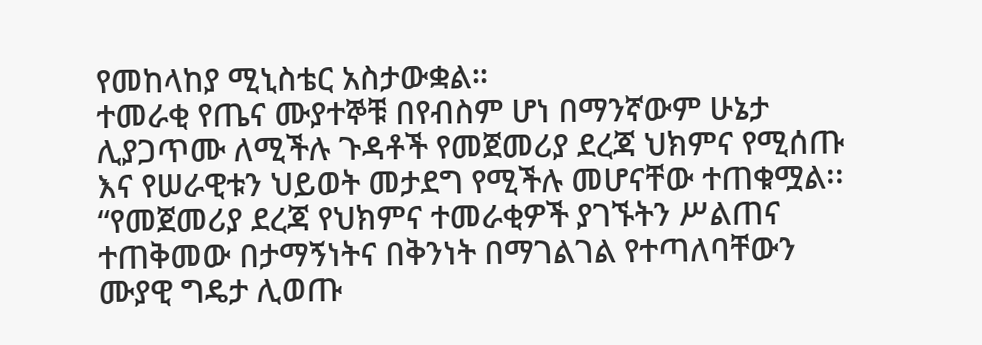የመከላከያ ሚኒስቴር አስታውቋል።
ተመራቂ የጤና ሙያተኞቹ በየብስም ሆነ በማንኛውም ሁኔታ ሊያጋጥሙ ለሚችሉ ጉዳቶች የመጀመሪያ ደረጃ ህክምና የሚሰጡ እና የሠራዊቱን ህይወት መታደግ የሚችሉ መሆናቸው ተጠቁሟል፡፡
“የመጀመሪያ ደረጃ የህክምና ተመራቂዎች ያገኙትን ሥልጠና ተጠቅመው በታማኝነትና በቅንነት በማገልገል የተጣለባቸውን ሙያዊ ግዴታ ሊወጡ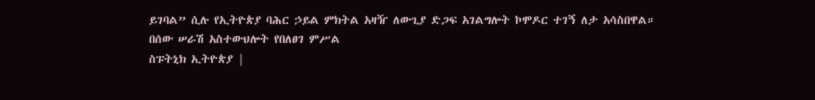ይገባል” ሲሉ የኢትዮጵያ ባሕር ኃይል ምክትል አዛዥ ለውጊያ ድጋፍ አገልግሎት ኮሞዶር ተገኝ ለታ አሳስበዋል።
በሰው ሠራሽ አስተውህሎት የበለፀገ ምሥል
ስፑትኒክ ኢትዮጵያ |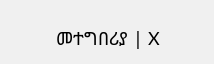መተግበሪያ | X